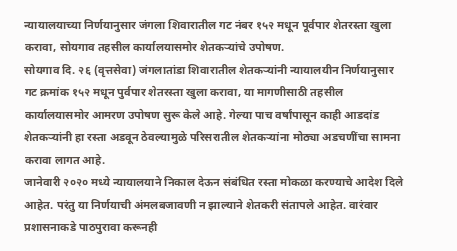न्यायालयाच्या निर्णयानुसार जंगला शिवारातील गट नंबर १५२ मधून पूर्वपार शेतरस्ता खुला करावा, सोयगाव तहसील कार्यालयासमोर शेतकऱ्यांचे उपोषण.
सोयगाव दि. २६ (वृत्तसेवा) जंगलातांडा शिवारातील शेतकऱ्यांनी न्यायालयीन निर्णयानुसार गट क्रमांक १५२ मधून पुर्वपार शेतरस्ता खुला करावा, या मागणीसाठी तहसील कार्यालयासमोर आमरण उपोषण सुरू केले आहे. गेल्या पाच वर्षांपासून काही आडदांड शेतकऱ्यांनी हा रस्ता अडवून ठेवल्यामुळे परिसरातील शेतकऱ्यांना मोठ्या अडचणींचा सामना करावा लागत आहे.
जानेवारी २०२० मध्ये न्यायालयाने निकाल देऊन संबंधित रस्ता मोकळा करण्याचे आदेश दिले आहेत. परंतु या निर्णयाची अंमलबजावणी न झाल्याने शेतकरी संतापले आहेत. वारंवार प्रशासनाकडे पाठपुरावा करूनही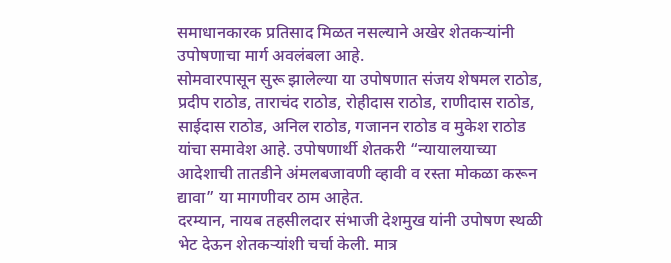समाधानकारक प्रतिसाद मिळत नसल्याने अखेर शेतकऱ्यांनी उपोषणाचा मार्ग अवलंबला आहे.
सोमवारपासून सुरू झालेल्या या उपोषणात संजय शेषमल राठोड, प्रदीप राठोड, ताराचंद राठोड, रोहीदास राठोड, राणीदास राठोड, साईदास राठोड, अनिल राठोड, गजानन राठोड व मुकेश राठोड यांचा समावेश आहे. उपोषणार्थी शेतकरी “न्यायालयाच्या आदेशाची तातडीने अंमलबजावणी व्हावी व रस्ता मोकळा करून द्यावा” या मागणीवर ठाम आहेत.
दरम्यान, नायब तहसीलदार संभाजी देशमुख यांनी उपोषण स्थळी भेट देऊन शेतकऱ्यांशी चर्चा केली. मात्र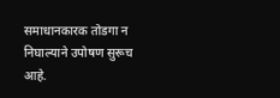समाधानकारक तोडगा न निघाल्याने उपोषण सुरूच आहे.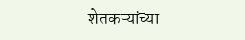शेतकऱ्यांच्या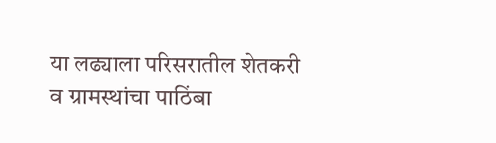या लढ्याला परिसरातील शेतकरी व ग्रामस्थांचा पाठिंबा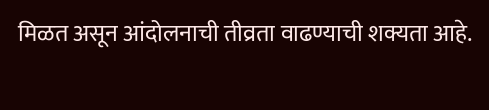मिळत असून आंदोलनाची तीव्रता वाढण्याची शक्यता आहे.